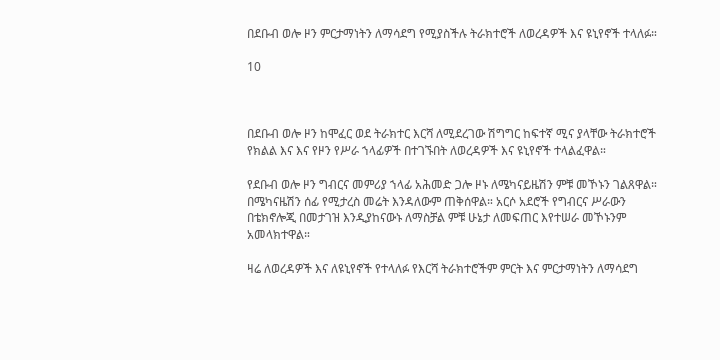በደቡብ ወሎ ዞን ምርታማነትን ለማሳደግ የሚያስችሉ ትራክተሮች ለወረዳዎች እና ዩኒየኖች ተላለፉ።

10



በደቡብ ወሎ ዞን ከሞፈር ወደ ትራክተር እርሻ ለሚደረገው ሽግግር ከፍተኛ ሚና ያላቸው ትራክተሮች የክልል እና እና የዞን የሥራ ኀላፊዎች በተገኙበት ለወረዳዎች እና ዩኒየኖች ተላልፈዋል።

የደቡብ ወሎ ዞን ግብርና መምሪያ ኀላፊ አሕመድ ጋሎ ዞኑ ለሜካናይዜሽን ምቹ መኾኑን ገልጸዋል። በሜካናዜሽን ሰፊ የሚታረስ መሬት እንዳለውም ጠቅሰዋል። አርሶ አደሮች የግብርና ሥራውን በቴክኖሎጂ በመታገዝ እንዲያከናውኑ ለማስቻል ምቹ ሁኔታ ለመፍጠር እየተሠራ መኾኑንም አመላክተዋል።

ዛሬ ለወረዳዎች እና ለዩኒየኖች የተላለፉ የእርሻ ትራክተሮችም ምርት እና ምርታማነትን ለማሳደግ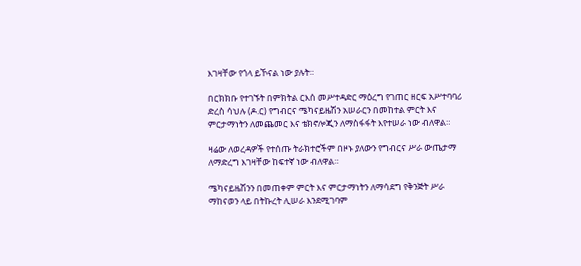እገዛቸው የጎላ ይኾናል ነው ያሉት።

በርክክቡ የተገኙት በምክትል ርእሰ መሥተዳድር ማዕረግ የገጠር ዘርፍ አሥተባባሪ ድረስ ሳህሉ (ዶ.ር) የግብርና ሜካናይዜሽን አሠራርን በመከተል ምርት እና ምርታማነትን ለመጨመር እና ቴክኖሎጂን ለማስፋፋት እየተሠራ ነው ብለዋል።

ዛሬው ለወረዳዎች የተሰጡ ትራክተሮችም በዞኑ ያለውን የግብርና ሥራ ውጤታማ ለማድረግ እገዛቸው ከፍተኛ ነው ብለዋል።

ሜካናይዜሽንን በመጠቀም ምርት እና ምርታማነትን ለማሳደግ የቅንጅት ሥራ ማከናወን ላይ በትኩረት ሊሠራ እንደሚገባም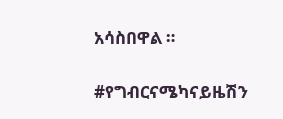አሳስበዋል ።

#የግብርናሜካናይዜሽን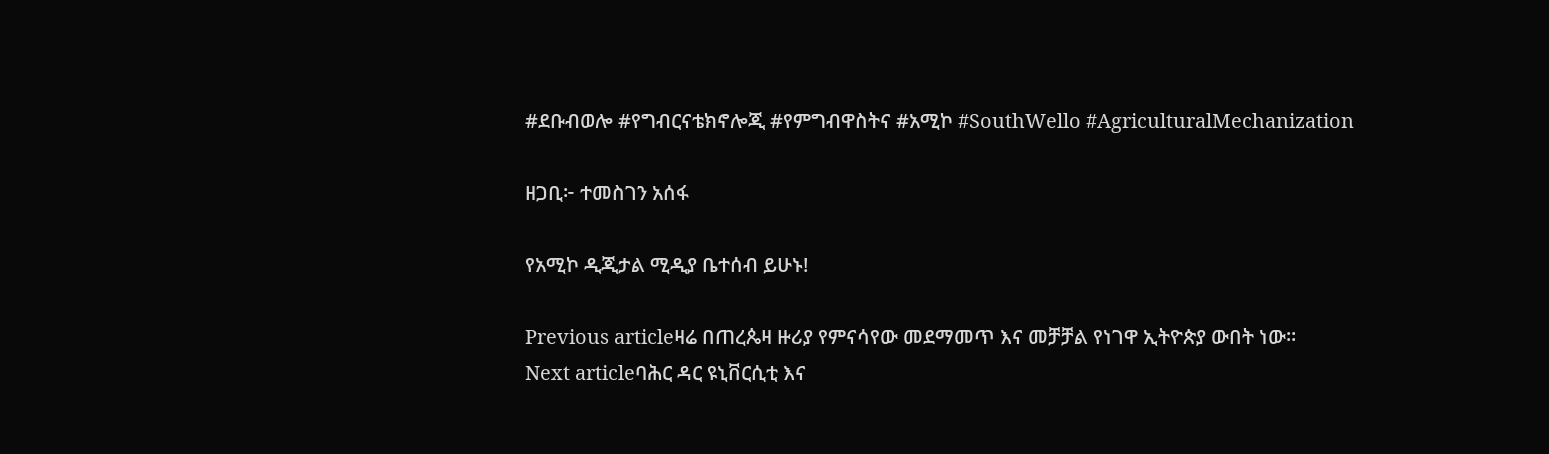#ደቡብወሎ #የግብርናቴክኖሎጂ #የምግብዋስትና #አሚኮ #SouthWello #AgriculturalMechanization

ዘጋቢ፦ ተመስገን አሰፋ

የአሚኮ ዲጂታል ሚዲያ ቤተሰብ ይሁኑ!

Previous articleዛሬ በጠረጴዛ ዙሪያ የምናሳየው መደማመጥ እና መቻቻል የነገዋ ኢትዮጵያ ውበት ነው።
Next articleባሕር ዳር ዩኒቨርሲቲ እና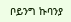ቦይንግ ኩባንያ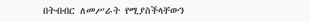በትብብር ለመሥራት የሚያስችላቸውን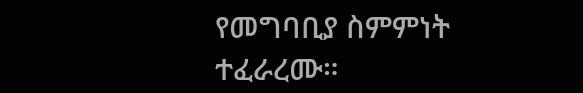የመግባቢያ ስምምነት ተፈራረሙ።